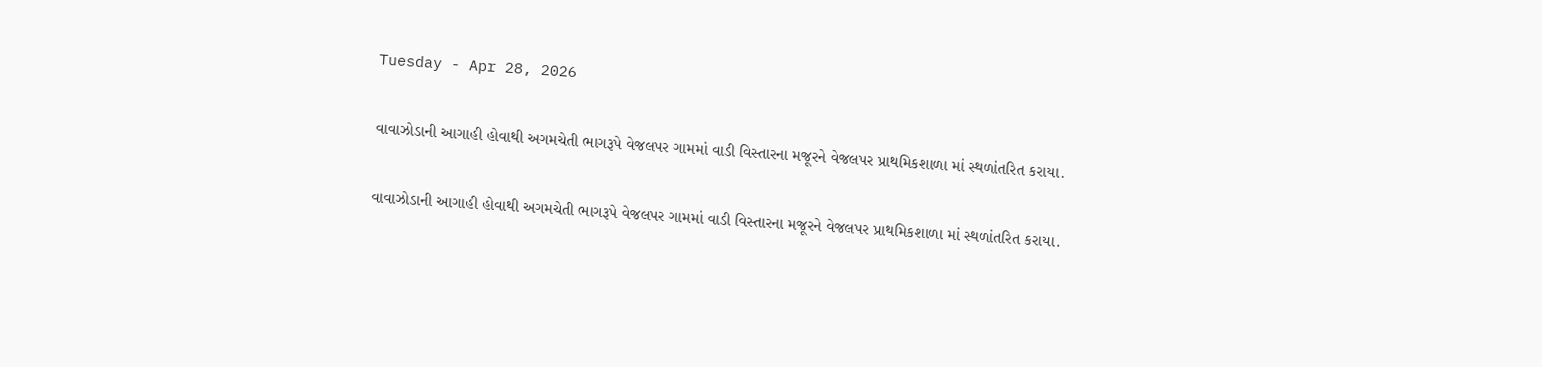Tuesday - Apr 28, 2026

વાવાઝોડાની આગાહી હોવાથી અગમચેતી ભાગરૂપે વેજલપર ગામમાં વાડી વિસ્તારના મજૂરને વેજલપર પ્રાથમિકશાળા માં સ્થળાંતરિત કરાયા.

વાવાઝોડાની આગાહી હોવાથી અગમચેતી ભાગરૂપે વેજલપર ગામમાં વાડી વિસ્તારના મજૂરને વેજલપર પ્રાથમિકશાળા માં સ્થળાંતરિત કરાયા.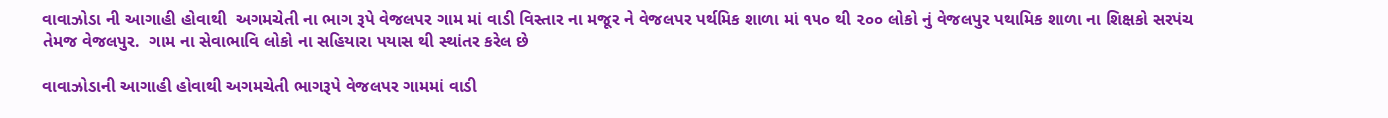વાવાઝોડા ની આગાહી હોવાથી  અગમચેતી ના ભાગ રૂપે વેજલપર ગામ માં વાડી વિસ્તાર ના મજૂર ને વેજલપર પર્થમિક શાળા માં ૧૫૦ થી ૨૦૦ લોકો નું વેજલપુર પથામિક શાળા ના શિક્ષકો સરપંચ તેમજ વેજલપુર.  ગામ ના સેવાભાવિ લોકો ના સહિયારા પયાસ થી સ્થાંતર કરેલ છે

વાવાઝોડાની આગાહી હોવાથી અગમચેતી ભાગરૂપે વેજલપર ગામમાં વાડી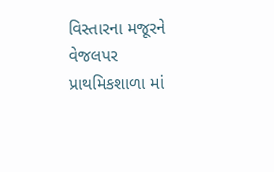વિસ્તારના મજૂરને વેજલપર પ્રાથમિકશાળા માં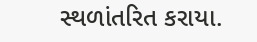સ્થળાંતરિત કરાયા.